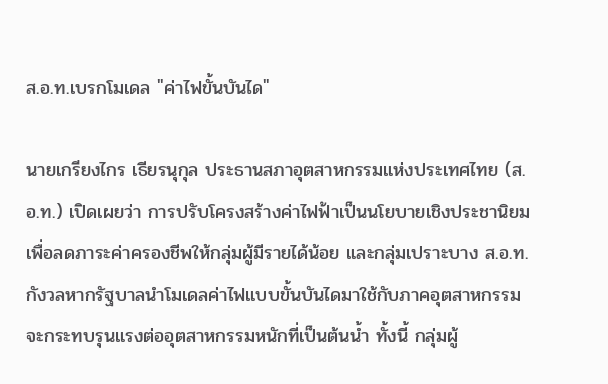ส.อ.ท.เบรกโมเดล "ค่าไฟขั้นบันได"

นายเกรียงไกร เธียรนุกุล ประธานสภาอุตสาหกรรมแห่งประเทศไทย (ส.อ.ท.) เปิดเผยว่า การปรับโครงสร้างค่าไฟฟ้าเป็นนโยบายเชิงประชานิยม เพื่อลดภาระค่าครองชีพให้กลุ่มผู้มีรายได้น้อย และกลุ่มเปราะบาง ส.อ.ท.กังวลหากรัฐบาลนำโมเดลค่าไฟแบบขั้นบันไดมาใช้กับภาคอุตสาหกรรมจะกระทบรุนแรงต่ออุตสาหกรรมหนักที่เป็นต้นน้ำ ทั้งนี้ กลุ่มผู้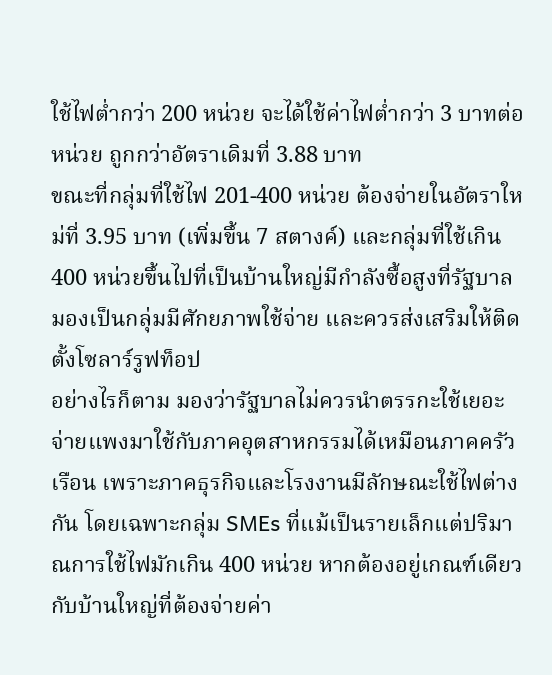ใช้ไฟต่ำกว่า 200 หน่วย จะได้ใช้ค่าไฟต่ำกว่า 3 บาทต่อหน่วย ถูกกว่าอัตราเดิมที่ 3.88 บาท
ขณะที่กลุ่มที่ใช้ไฟ 201-400 หน่วย ต้องจ่ายในอัตราใหม่ที่ 3.95 บาท (เพิ่มขึ้น 7 สตางค์) และกลุ่มที่ใช้เกิน 400 หน่วยขึ้นไปที่เป็นบ้านใหญ่มีกำลังซื้อสูงที่รัฐบาลมองเป็นกลุ่มมีศักยภาพใช้จ่าย และควรส่งเสริมให้ติดตั้งโซลาร์รูฟท็อป
อย่างไรก็ตาม มองว่ารัฐบาลไม่ควรนำตรรกะใช้เยอะจ่ายแพงมาใช้กับภาคอุตสาหกรรมได้เหมือนภาคครัวเรือน เพราะภาคธุรกิจและโรงงานมีลักษณะใช้ไฟต่างกัน โดยเฉพาะกลุ่ม SMEs ที่แม้เป็นรายเล็กแต่ปริมาณการใช้ไฟมักเกิน 400 หน่วย หากต้องอยู่เกณฑ์เดียวกับบ้านใหญ่ที่ต้องจ่ายค่า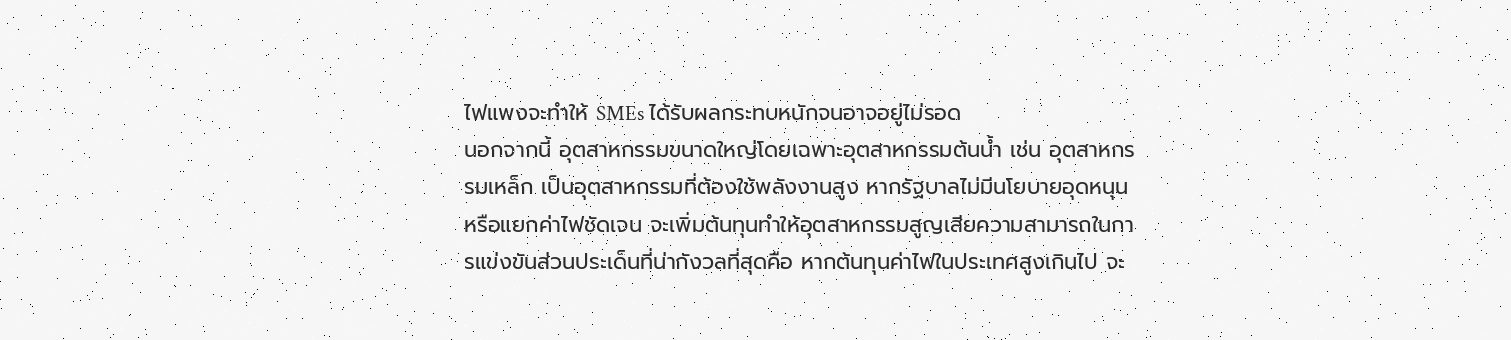ไฟแพงจะทำให้ SMEs ได้รับผลกระทบหนักจนอาจอยู่ไม่รอด
นอกจากนี้ อุตสาหกรรมขนาดใหญ่โดยเฉพาะอุตสาหกรรมต้นน้ำ เช่น อุตสาหกรรมเหล็ก เป็นอุตสาหกรรมที่ต้องใช้พลังงานสูง หากรัฐบาลไม่มีนโยบายอุดหนุน หรือแยกค่าไฟชัดเจน จะเพิ่มต้นทุนทำให้อุตสาหกรรมสูญเสียความสามารถในการแข่งขันส่วนประเด็นที่น่ากังวลที่สุดคือ หากต้นทุนค่าไฟในประเทศสูงเกินไป จะ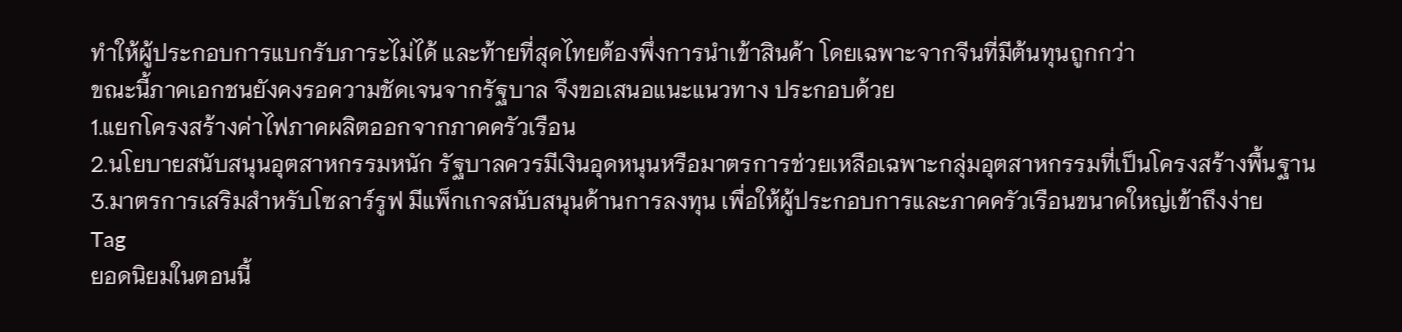ทำให้ผู้ประกอบการแบกรับภาระไม่ได้ และท้ายที่สุดไทยต้องพึ่งการนำเข้าสินค้า โดยเฉพาะจากจีนที่มีต้นทุนถูกกว่า
ขณะนี้ภาคเอกชนยังคงรอความชัดเจนจากรัฐบาล จึงขอเสนอแนะแนวทาง ประกอบด้วย
1.แยกโครงสร้างค่าไฟภาคผลิตออกจากภาคครัวเรือน
2.นโยบายสนับสนุนอุตสาหกรรมหนัก รัฐบาลควรมีเงินอุดหนุนหรือมาตรการช่วยเหลือเฉพาะกลุ่มอุตสาหกรรมที่เป็นโครงสร้างพื้นฐาน
3.มาตรการเสริมสำหรับโซลาร์รูฟ มีแพ็กเกจสนับสนุนด้านการลงทุน เพื่อให้ผู้ประกอบการและภาคครัวเรือนขนาดใหญ่เข้าถึงง่าย
Tag
ยอดนิยมในตอนนี้